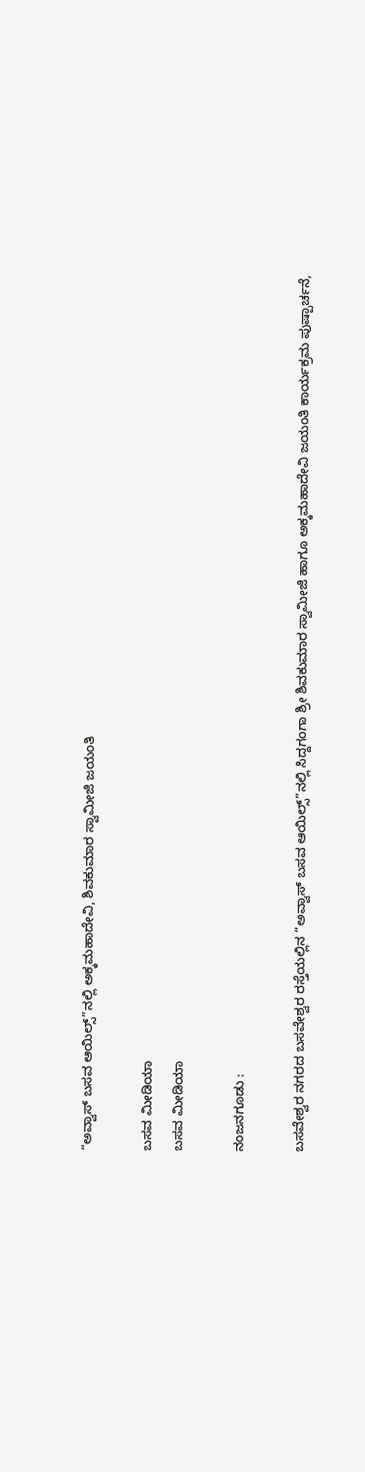“ಅವ್ವಾಸ್ ಬಸವ ಆಯಿಲ್ಸ್”ನಲ್ಲಿ ಅಕ್ಕಮಹಾದೇವಿ, ಶಿವಕುಮಾರ ಸ್ವಾಮೀಜಿ ಜಯಂತಿ

ಬಸವ ಮೀಡಿಯಾ
ಬಸವ ಮೀಡಿಯಾ

ನಂಜನಗೂಡು :

ಬಸವೇಶ್ವರ ನಗರದ ಬಸವೇಶ್ವರ ರಸ್ತೆಯಲ್ಲಿನ “ಅವ್ವಾಸ್ ಬಸವ ಆಯಿಲ್ಸ್”ನಲ್ಲಿ ಸಿದ್ದಗಂಗಾ ಶ್ರೀ ಶಿವಕುಮಾರ ಸ್ವಾಮೀಜಿ ಹಾಗೂ ಅಕ್ಕಮಹಾದೇವಿ ಜಯಂತಿ ಕಾರ್ಯಕ್ರಮ ಪುಷ್ಪಾರ್ಚನೆ,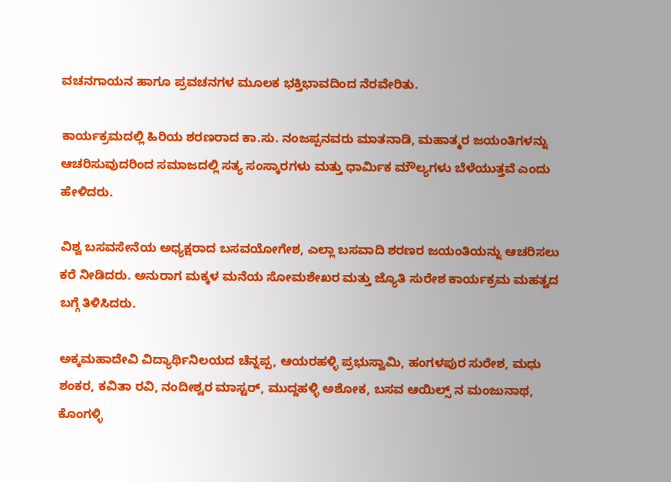ವಚನಗಾಯನ ಹಾಗೂ ಪ್ರವಚನಗಳ ಮೂಲಕ ಭಕ್ತಿಭಾವದಿಂದ ನೆರವೇರಿತು.

ಕಾರ್ಯಕ್ರಮದಲ್ಲಿ ಹಿರಿಯ ಶರಣರಾದ ಕಾ.ಸು. ನಂಜಪ್ಪನವರು ಮಾತನಾಡಿ, ಮಹಾತ್ಮರ ಜಯಂತಿಗಳನ್ನು ಆಚರಿಸುವುದರಿಂದ ಸಮಾಜದಲ್ಲಿ ಸತ್ಯ ಸಂಸ್ಕಾರಗಳು ಮತ್ತು ಧಾರ್ಮಿಕ ಮೌಲ್ಯಗಳು ಬೆಳೆಯುತ್ತವೆ ಎಂದು ಹೇಳಿದರು.

ವಿಶ್ವ ಬಸವಸೇನೆಯ ಅಧ್ಯಕ್ಷರಾದ ಬಸವಯೋಗೇಶ, ಎಲ್ಲಾ ಬಸವಾದಿ ಶರಣರ ಜಯಂತಿಯನ್ನು ಆಚರಿಸಲು ಕರೆ ನೀಡಿದರು. ಅನುರಾಗ ಮಕ್ಕಳ ಮನೆಯ ಸೋಮಶೇಖರ ಮತ್ತು ಜ್ಯೊತಿ ಸುರೇಶ ಕಾರ್ಯಕ್ರಮ ಮಹತ್ವದ ಬಗ್ಗೆ ತಿಳಿಸಿದರು.

ಅಕ್ಕಮಹಾದೇವಿ ವಿದ್ಯಾರ್ಥಿನಿಲಯದ ಚೆನ್ನಪ್ಪ, ಆಯರಹಳ್ಳಿ ಪ್ರಭುಸ್ವಾಮಿ, ಹಂಗಳಪುರ ಸುರೇಶ, ಮಧು ಶಂಕರ, ಕವಿತಾ ರವಿ, ನಂದೀಶ್ವರ ಮಾಸ್ಟರ್, ಮುದ್ದಹಳ್ಳಿ ಅಶೋಕ, ಬಸವ ಆಯಿಲ್ಸ್ ನ ಮಂಜುನಾಥ, ಕೊಂಗಳ್ಳಿ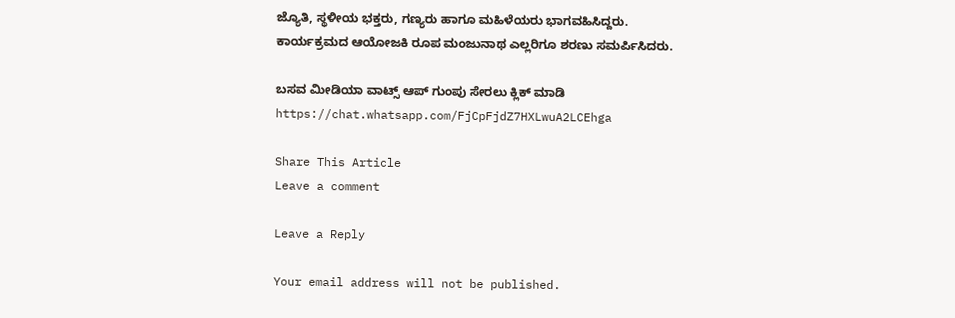ಜ್ಯೊತಿ, ಸ್ಥಳೀಯ ಭಕ್ತರು, ಗಣ್ಯರು ಹಾಗೂ ಮಹಿಳೆಯರು ಭಾಗವಹಿಸಿದ್ದರು. ಕಾರ್ಯಕ್ರಮದ ಆಯೋಜಕಿ ರೂಪ ಮಂಜುನಾಥ ಎಲ್ಲರಿಗೂ ಶರಣು ಸಮರ್ಪಿಸಿದರು.

ಬಸವ ಮೀಡಿಯಾ ವಾಟ್ಸ್ ಆಪ್ ಗುಂಪು ಸೇರಲು ಕ್ಲಿಕ್ ಮಾಡಿ
https://chat.whatsapp.com/FjCpFjdZ7HXLwuA2LCEhga

Share This Article
Leave a comment

Leave a Reply

Your email address will not be published.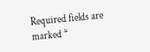Required fields are marked *